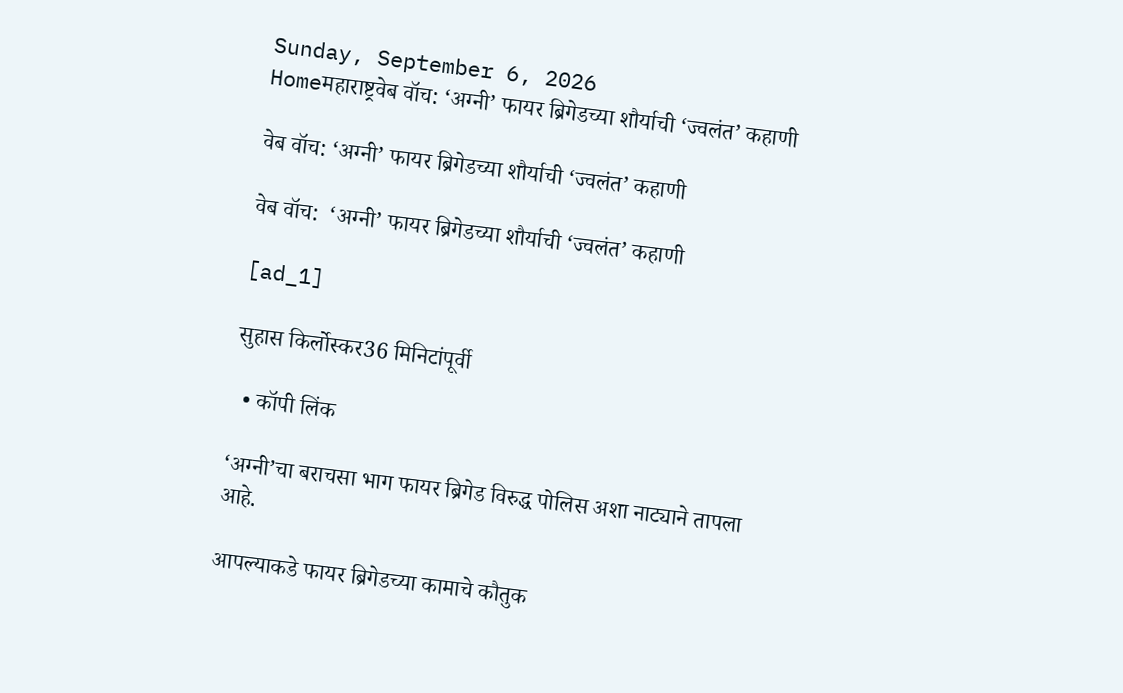Sunday, September 6, 2026
Homeमहाराष्ट्रवेब वॉच: ‘अग्नी’ फायर ब्रिगेडच्या शौर्याची ‘ज्वलंत’ कहाणी

वेब वॉच: ‘अग्नी’ फायर ब्रिगेडच्या शौर्याची ‘ज्वलंत’ कहाणी

वेब वॉच:  ‘अग्नी’ फायर ब्रिगेडच्या शौर्याची ‘ज्वलंत’ कहाणी

[ad_1]

सुहास किर्लोस्कर36 मिनिटांपूर्वी

  • कॉपी लिंक

‘अग्नी’चा बराचसा भाग फायर ब्रिगेड विरुद्ध पोलिस अशा नाट्याने तापला आहे.

आपल्याकडे फायर ब्रिगेडच्या कामाचे कौतुक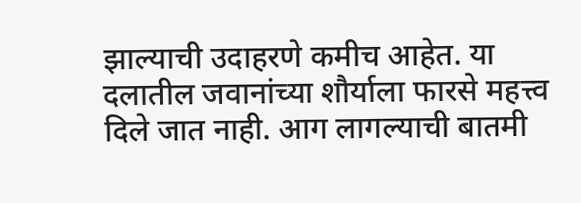झाल्याची उदाहरणे कमीच आहेत. या दलातील जवानांच्या शौर्याला फारसे महत्त्व दिले जात नाही. आग लागल्याची बातमी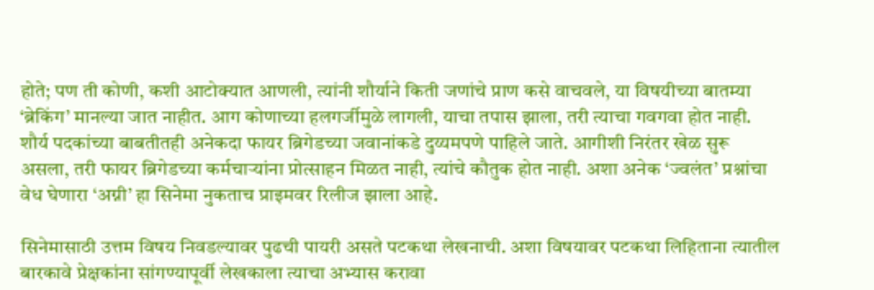होते; पण ती कोणी, कशी आटोक्यात आणली, त्यांनी शौर्याने किती जणांचे प्राण कसे वाचवले, या विषयीच्या बातम्या ‘ब्रेकिंग’ मानल्या जात नाहीत. आग कोणाच्या हलगर्जीमुळे लागली, याचा तपास झाला, तरी त्याचा गवगवा होत नाही. शौर्य पदकांच्या बाबतीतही अनेकदा फायर ब्रिगेडच्या जवानांकडे दुय्यमपणे पाहिले जाते. आगीशी निरंतर खेळ सुरू असला, तरी फायर ब्रिगेडच्या कर्मचाऱ्यांना प्रोत्साहन मिळत नाही, त्यांचे कौतुक होत नाही. अशा अनेक ‘ज्वलंत’ प्रश्नांचा वेध घेणारा ‘अग्नी’ हा सिनेमा नुकताच प्राइमवर रिलीज झाला आहे.

सिनेमासाठी उत्तम विषय निवडल्यावर पुढची पायरी असते पटकथा लेखनाची. अशा विषयावर पटकथा लिहिताना त्यातील बारकावे प्रेक्षकांना सांगण्यापूर्वी लेखकाला त्याचा अभ्यास करावा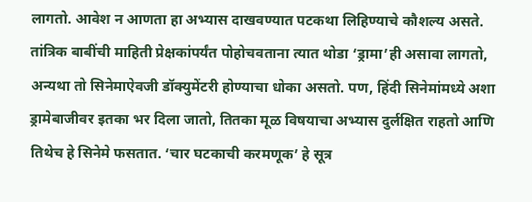लागतो. आवेश न आणता हा अभ्यास दाखवण्यात पटकथा लिहिण्याचे कौशल्य असते. तांत्रिक बाबींची माहिती प्रेक्षकांपर्यंत पोहोचवताना त्यात थोडा ‘ड्रामा’ही असावा लागतो, अन्यथा तो सिनेमाऐवजी डॉक्युमेंटरी होण्याचा धोका असतो. पण, हिंदी सिनेमांमध्ये अशा ड्रामेबाजीवर इतका भर दिला जातो, तितका मूळ विषयाचा अभ्यास दुर्लक्षित राहतो आणि तिथेच हे सिनेमे फसतात. ‘चार घटकाची करमणूक’ हे सूत्र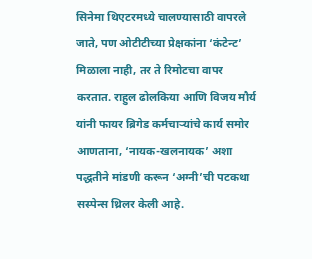सिनेमा थिएटरमध्ये चालण्यासाठी वापरले जाते, पण ओटीटीच्या प्रेक्षकांना ‘कंटेन्ट’ मिळाला नाही, तर ते रिमोटचा वापर करतात. राहुल ढोलकिया आणि विजय मौर्य यांनी फायर ब्रिगेड कर्मचाऱ्यांचे कार्य समोर आणताना, ‘नायक-खलनायक’ अशा पद्धतीने मांडणी करून ‘अग्नी’ची पटकथा सस्पेन्स थ्रिलर केली आहे.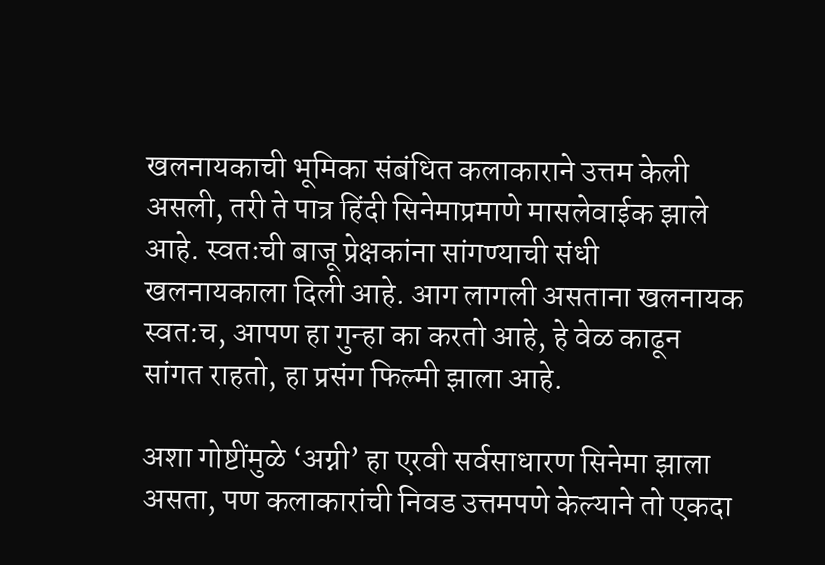खलनायकाची भूमिका संबंधित कलाकाराने उत्तम केली असली, तरी ते पात्र हिंदी सिनेमाप्रमाणे मासलेवाईक झाले आहे. स्वतःची बाजू प्रेक्षकांना सांगण्याची संधी खलनायकाला दिली आहे. आग लागली असताना खलनायक स्वत:च, आपण हा गुन्हा का करतो आहे, हे वेळ काढून सांगत राहतो, हा प्रसंग फिल्मी झाला आहे.

अशा गोष्टींमुळे ‘अग्नी’ हा एरवी सर्वसाधारण सिनेमा झाला असता, पण कलाकारांची निवड उत्तमपणे केल्याने तो एकदा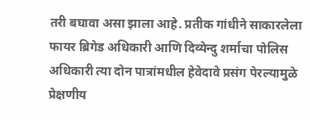तरी बघावा असा झाला आहे. प्रतीक गांधीने साकारलेला फायर ब्रिगेड अधिकारी आणि दिव्येन्दु शर्माचा पोलिस अधिकारी त्या दोन पात्रांमधील हेवेदावे प्रसंग पेरल्यामुळे प्रेक्षणीय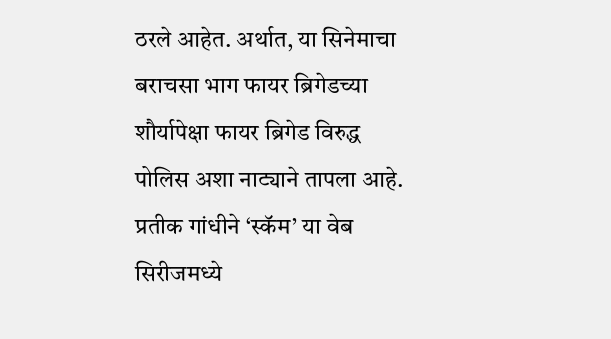ठरले आहेत. अर्थात, या सिनेमाचा बराचसा भाग फायर ब्रिगेडच्या शौर्यापेक्षा फायर ब्रिगेड विरुद्ध पोलिस अशा नाट्याने तापला आहे. प्रतीक गांधीने ‘स्कॅम’ या वेब सिरीजमध्ये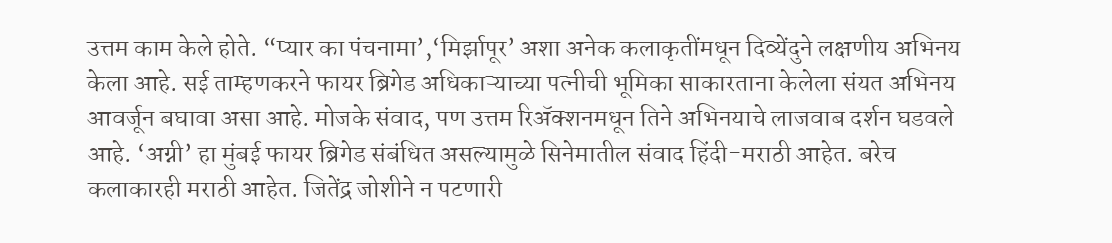उत्तम काम केले होते. “प्यार का पंचनामा’,‘मिर्झापूर’ अशा अनेक कलाकृतींमधून दिव्येंदुने लक्षणीय अभिनय केला आहे. सई ताम्हणकरने फायर ब्रिगेड अधिकाऱ्याच्या पत्नीची भूमिका साकारताना केलेला संयत अभिनय आवर्जून बघावा असा आहे. मोजके संवाद, पण उत्तम रिॲक्शनमधून तिने अभिनयाचे लाजवाब दर्शन घडवले आहे. ‘अग्नी’ हा मुंबई फायर ब्रिगेड संबंधित असल्यामुळे सिनेमातील संवाद हिंदी-मराठी आहेत. बरेच कलाकारही मराठी आहेत. जितेंद्र जोशीने न पटणारी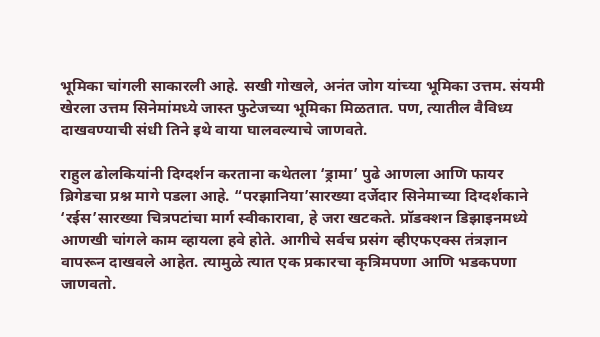भूमिका चांगली साकारली आहे. सखी गोखले, अनंत जोग यांच्या भूमिका उत्तम. संयमी खेरला उत्तम सिनेमांमध्ये जास्त फुटेजच्या भूमिका मिळतात. पण, त्यातील वैविध्य दाखवण्याची संधी तिने इथे वाया घालवल्याचे जाणवते.

राहुल ढोलकियांनी दिग्दर्शन करताना कथेतला ‘ड्रामा’ पुढे आणला आणि फायर ब्रिगेडचा प्रश्न मागे पडला आहे. “परझानिया’सारख्या दर्जेदार सिनेमाच्या दिग्दर्शकाने ‘रईस’सारख्या चित्रपटांचा मार्ग स्वीकारावा, हे जरा खटकते. प्रॉडक्शन डिझाइनमध्ये आणखी चांगले काम व्हायला हवे होते. आगीचे सर्वच प्रसंग व्हीएफएक्स तंत्रज्ञान वापरून दाखवले आहेत. त्यामुळे त्यात एक प्रकारचा कृत्रिमपणा आणि भडकपणा जाणवतो.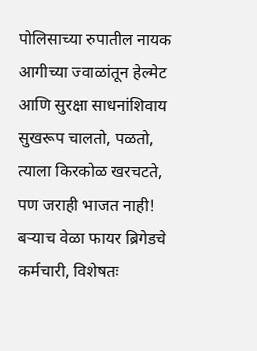पोलिसाच्या रुपातील नायक आगीच्या ज्वाळांतून हेल्मेट आणि सुरक्षा साधनांशिवाय सुखरूप चालतो, पळतो, त्याला किरकोळ खरचटते, पण जराही भाजत नाही! बऱ्याच वेळा फायर ब्रिगेडचे कर्मचारी, विशेषतः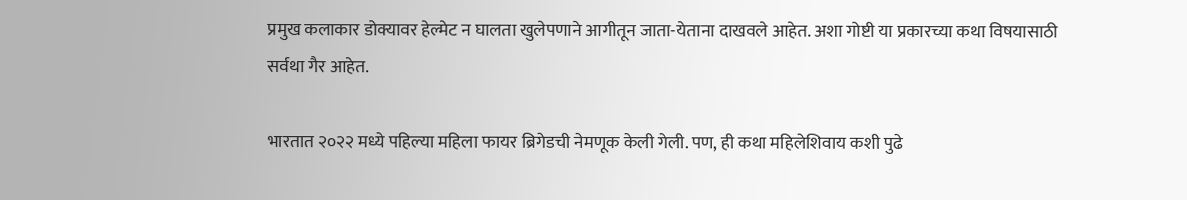प्रमुख कलाकार डोक्यावर हेल्मेट न घालता खुलेपणाने आगीतून जाता-येताना दाखवले आहेत. अशा गोष्टी या प्रकारच्या कथा विषयासाठी सर्वथा गैर आहेत.

भारतात २०२२ मध्ये पहिल्या महिला फायर ब्रिगेडची नेमणूक केली गेली. पण, ही कथा महिलेशिवाय कशी पुढे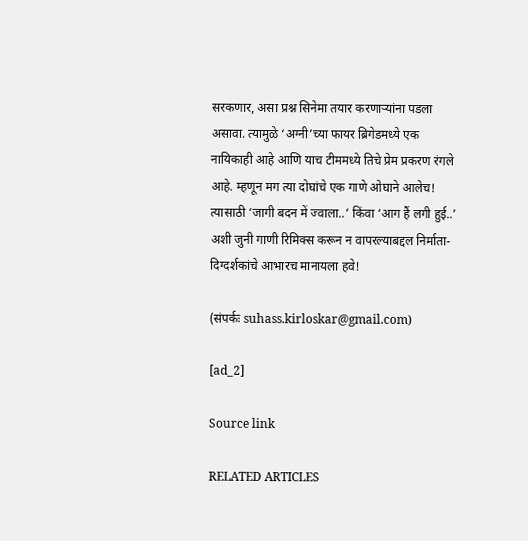सरकणार, असा प्रश्न सिनेमा तयार करणाऱ्यांना पडला असावा. त्यामुळे ‘अग्नी’च्या फायर ब्रिगेडमध्ये एक नायिकाही आहे आणि याच टीममध्ये तिचे प्रेम प्रकरण रंगले आहे. म्हणून मग त्या दोघांचे एक गाणे ओघाने आलेच! त्यासाठी ‘जागी बदन में ज्वाला..’ किंवा ‘आग हैं लगी हुई..’ अशी जुनी गाणी रिमिक्स करून न वापरल्याबद्दल निर्माता-दिग्दर्शकांचे आभारच मानायला हवे!

(संपर्कः suhass.kirloskar@gmail.com)

[ad_2]

Source link

RELATED ARTICLES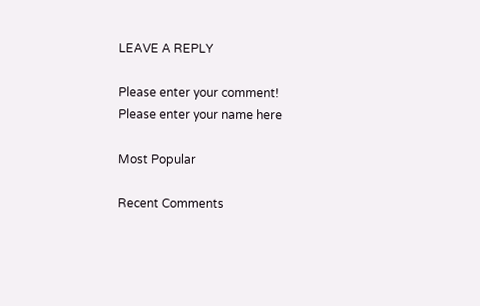LEAVE A REPLY

Please enter your comment!
Please enter your name here

Most Popular

Recent Comments